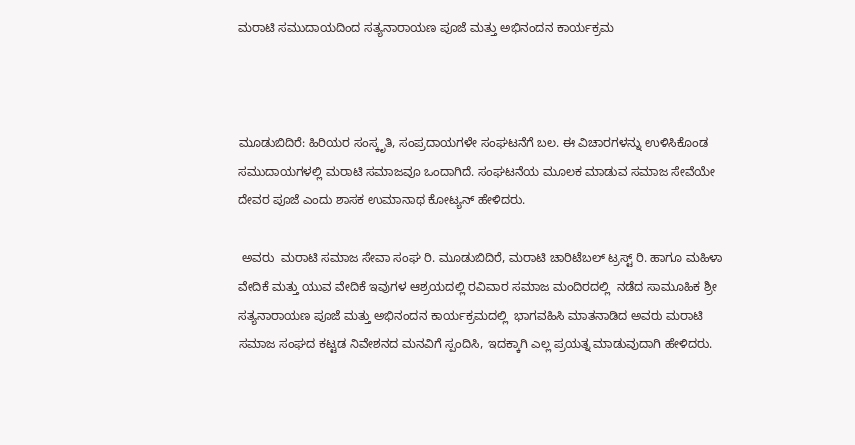ಮರಾಟಿ ಸಮುದಾಯದಿಂದ ಸತ್ಯನಾರಾಯಣ ಪೂಜೆ ಮತ್ತು ಅಭಿನಂದನ ಕಾರ್ಯಕ್ರಮ



ಮೂಡುಬಿದಿರೆ: ಹಿರಿಯರ ಸಂಸ್ಕೃತಿ, ಸಂಪ್ರದಾಯಗಳೇ ಸಂಘಟನೆಗೆ ಬಲ. ಈ ವಿಚಾರಗಳನ್ನು ಉಳಿಸಿಕೊಂಡ ಸಮುದಾಯಗಳಲ್ಲಿ ಮರಾಟಿ ಸಮಾಜವೂ ಒಂದಾಗಿದೆ. ಸಂಘಟನೆಯ ಮೂಲಕ ಮಾಡುವ ಸಮಾಜ ಸೇವೆಯೇ ದೇವರ ಪೂಜೆ ಎಂದು ಶಾಸಕ ಉಮಾನಾಥ ಕೋಟ್ಯನ್ ಹೇಳಿದರು.

 ಅವರು  ಮರಾಟಿ ಸಮಾಜ ಸೇವಾ ಸಂಘ ರಿ. ಮೂಡುಬಿದಿರೆ, ಮರಾಟಿ ಚಾರಿಟೆಬಲ್ ಟ್ರಸ್ಟ್ ರಿ. ಹಾಗೂ ಮಹಿಳಾ ವೇದಿಕೆ ಮತ್ತು ಯುವ ವೇದಿಕೆ ಇವುಗಳ ಆಶ್ರಯದಲ್ಲಿ ರವಿವಾರ ಸಮಾಜ ಮಂದಿರದಲ್ಲಿ  ನಡೆದ ಸಾಮೂಹಿಕ ಶ್ರೀ ಸತ್ಯನಾರಾಯಣ ಪೂಜೆ ಮತ್ತು ಅಭಿನಂದನ ಕಾರ್ಯಕ್ರಮದಲ್ಲಿ  ಭಾಗವಹಿಸಿ ಮಾತನಾಡಿದ ಅವರು ಮರಾಟಿ ಸಮಾಜ ಸಂಘದ ಕಟ್ಟಡ ನಿವೇಶನದ ಮನವಿಗೆ ಸ್ಪಂದಿಸಿ, ಇದಕ್ಕಾಗಿ ಎಲ್ಲ ಪ್ರಯತ್ನ ಮಾಡುವುದಾಗಿ ಹೇಳಿದರು.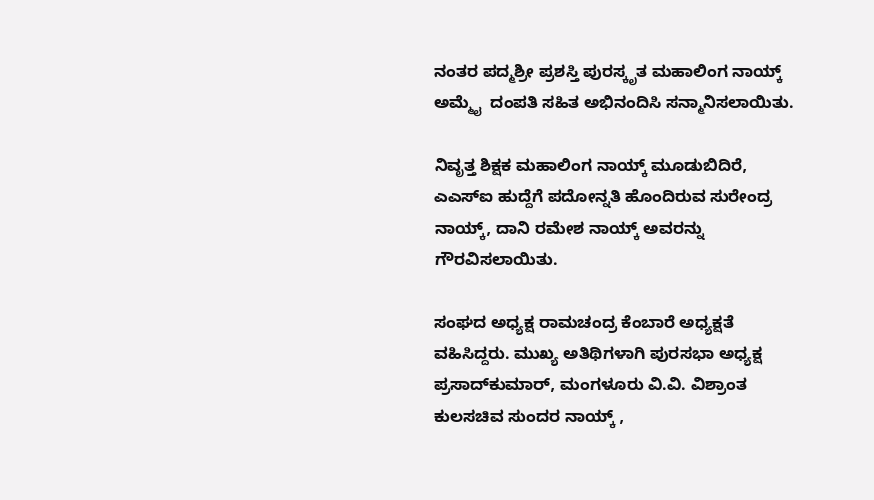ನಂತರ ಪದ್ಮಶ್ರೀ ಪ್ರಶಸ್ತಿ ಪುರಸ್ಕೃತ ಮಹಾಲಿಂಗ ನಾಯ್ಕ್ ಅಮ್ಮೈ  ದಂಪತಿ ಸಹಿತ ಅಭಿನಂದಿಸಿ ಸನ್ಮಾನಿಸಲಾಯಿತು.

ನಿವೃತ್ತ ಶಿಕ್ಷಕ ಮಹಾಲಿಂಗ ನಾಯ್ಕ್ ಮೂಡುಬಿದಿರೆ, ಎಎಸ್‌ಐ ಹುದ್ದೆಗೆ ಪದೋನ್ನತಿ ಹೊಂದಿರುವ ಸುರೇಂದ್ರ ನಾಯ್ಕ್, ದಾನಿ ರಮೇಶ ನಾಯ್ಕ್ ಅವರನ್ನು ಗೌರವಿಸಲಾಯಿತು.

ಸಂಘದ ಅಧ್ಯಕ್ಷ ರಾಮಚಂದ್ರ ಕೆಂಬಾರೆ ಅಧ್ಯಕ್ಷತೆ ವಹಿಸಿದ್ದರು. ಮುಖ್ಯ ಅತಿಥಿಗಳಾಗಿ ಪುರಸಭಾ ಅಧ್ಯಕ್ಷ ಪ್ರಸಾದ್‌ಕುಮಾರ್, ಮಂಗಳೂರು ವಿ.ವಿ. ವಿಶ್ರಾಂತ ಕುಲಸಚಿವ ಸುಂದರ ನಾಯ್ಕ್ ,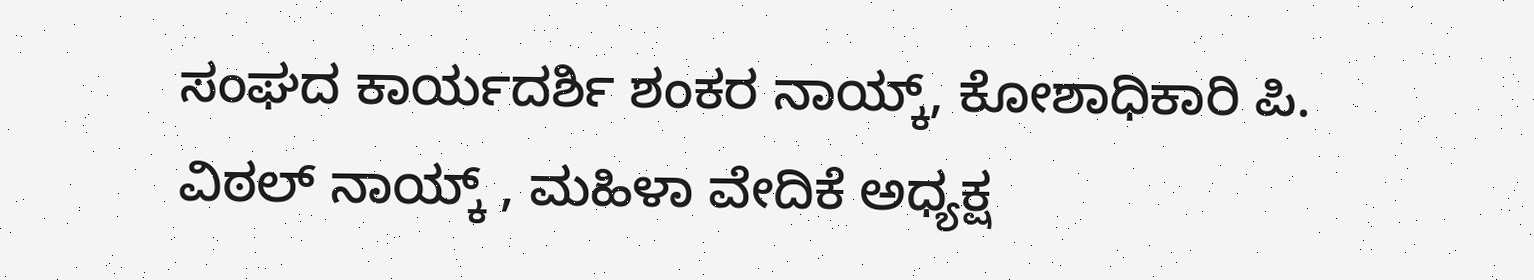ಸಂಘದ ಕಾರ್ಯದರ್ಶಿ ಶಂಕರ ನಾಯ್ಕ್, ಕೋಶಾಧಿಕಾರಿ ಪಿ. ವಿಠಲ್ ನಾಯ್ಕ್ , ಮಹಿಳಾ ವೇದಿಕೆ ಅಧ್ಯಕ್ಷ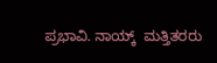ಪ್ರಭಾವಿ. ನಾಯ್ಕ್  ಮತ್ತಿತರರು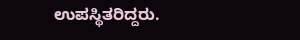ಉಪಸ್ಥಿತರಿದ್ದರು.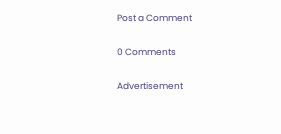Post a Comment

0 Comments

Advertisement